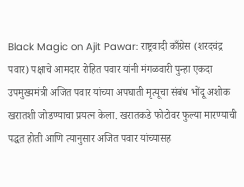Black Magic on Ajit Pawar: राष्ट्रवादी काँग्रेस (शरदचंद्र पवार) पक्षाचे आमदार रोहित पवार यांनी मंगळवारी पुन्हा एकदा उपमुख्यमंत्री अजित पवार यांच्या अपघाती मृत्यूचा संबंध भोंदू अशोक खरातशी जोडण्याचा प्रयत्न केला. खरातकडे फोटोवर फुल्या मारण्याची पद्धत होती आणि त्यानुसार अजित पवार यांच्यासह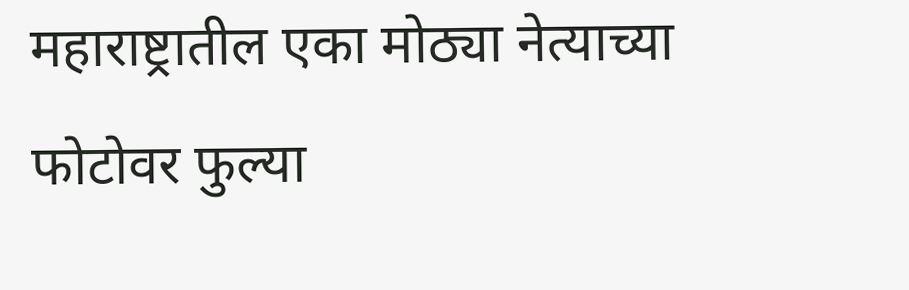महाराष्ट्रातील एका मोठ्या नेत्याच्या फोटोवर फुल्या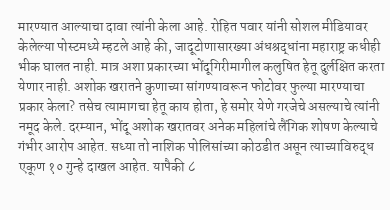मारण्यात आल्याचा दावा त्यांनी केला आहे. रोहित पवार यांनी सोशल मीडियावर केलेल्या पोस्टमध्ये म्हटले आहे की, जादूटोणासारख्या अंधश्रद्धांना महाराष्ट्र कधीही भीक घालत नाही. मात्र अशा प्रकारच्या भोंदूगिरीमागील कलुषित हेतू दुर्लक्षित करता येणार नाही. अशोक खरातने कुणाच्या सांगण्यावरून फोटोवर फुल्या मारण्याचा प्रकार केला? तसेच त्यामागचा हेतू काय होता, हे समोर येणे गरजेचे असल्याचे त्यांनी नमूद केले. दरम्यान, भोंदू अशोक खरातवर अनेक महिलांचे लैंगिक शोषण केल्याचे गंभीर आरोप आहेत. सध्या तो नाशिक पोलिसांच्या कोठडीत असून त्याच्याविरुद्ध एकूण १० गुन्हे दाखल आहेत. यापैकी ८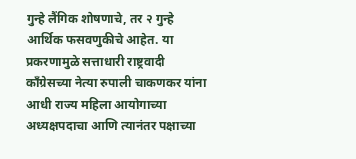गुन्हे लैंगिक शोषणाचे, तर २ गुन्हे आर्थिक फसवणुकीचे आहेत. या प्रकरणामुळे सत्ताधारी राष्ट्रवादी काँग्रेसच्या नेत्या रुपाली चाकणकर यांना आधी राज्य महिला आयोगाच्या अध्यक्षपदाचा आणि त्यानंतर पक्षाच्या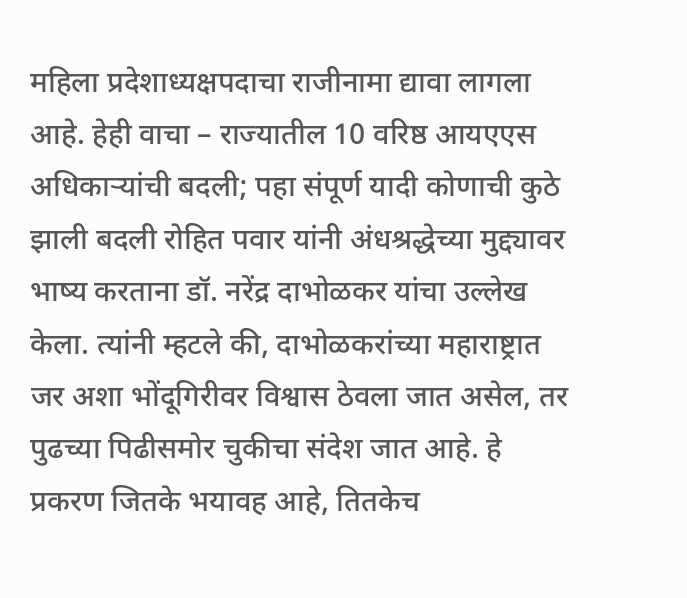महिला प्रदेशाध्यक्षपदाचा राजीनामा द्यावा लागला आहे. हेही वाचा – राज्यातील 10 वरिष्ठ आयएएस अधिकाऱ्यांची बदली; पहा संपूर्ण यादी कोणाची कुठे झाली बदली रोहित पवार यांनी अंधश्रद्धेच्या मुद्द्यावर भाष्य करताना डॉ. नरेंद्र दाभोळकर यांचा उल्लेख केला. त्यांनी म्हटले की, दाभोळकरांच्या महाराष्ट्रात जर अशा भोंदूगिरीवर विश्वास ठेवला जात असेल, तर पुढच्या पिढीसमोर चुकीचा संदेश जात आहे. हे प्रकरण जितके भयावह आहे, तितकेच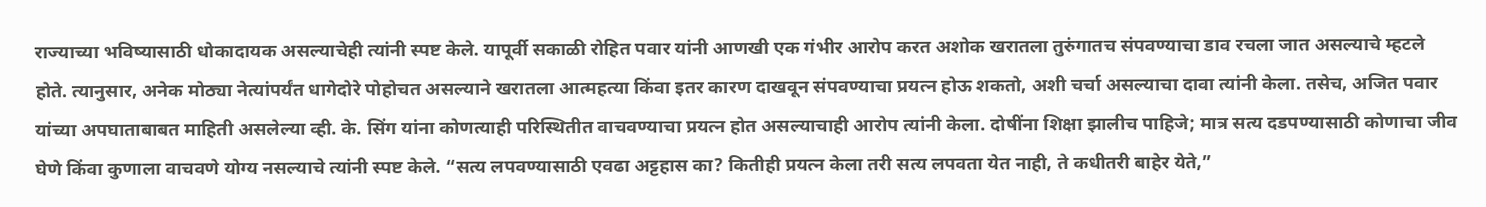राज्याच्या भविष्यासाठी धोकादायक असल्याचेही त्यांनी स्पष्ट केले. यापूर्वी सकाळी रोहित पवार यांनी आणखी एक गंभीर आरोप करत अशोक खरातला तुरुंगातच संपवण्याचा डाव रचला जात असल्याचे म्हटले होते. त्यानुसार, अनेक मोठ्या नेत्यांपर्यंत धागेदोरे पोहोचत असल्याने खरातला आत्महत्या किंवा इतर कारण दाखवून संपवण्याचा प्रयत्न होऊ शकतो, अशी चर्चा असल्याचा दावा त्यांनी केला. तसेच, अजित पवार यांच्या अपघाताबाबत माहिती असलेल्या व्ही. के. सिंग यांना कोणत्याही परिस्थितीत वाचवण्याचा प्रयत्न होत असल्याचाही आरोप त्यांनी केला. दोषींना शिक्षा झालीच पाहिजे; मात्र सत्य दडपण्यासाठी कोणाचा जीव घेणे किंवा कुणाला वाचवणे योग्य नसल्याचे त्यांनी स्पष्ट केले. “सत्य लपवण्यासाठी एवढा अट्टहास का? कितीही प्रयत्न केला तरी सत्य लपवता येत नाही, ते कधीतरी बाहेर येते,”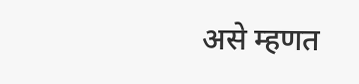असे म्हणत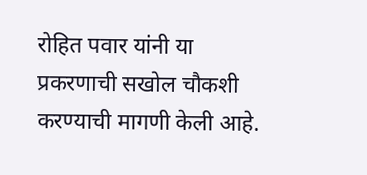रोहित पवार यांनी या प्रकरणाची सखोल चौकशी करण्याची मागणी केली आहे.